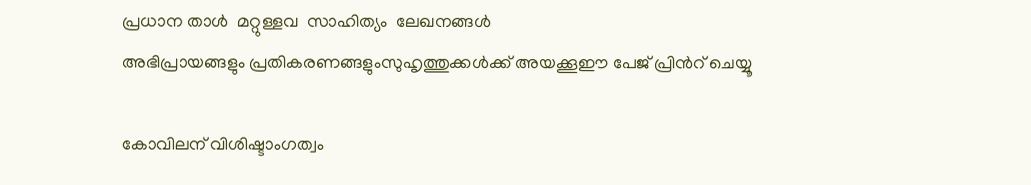പ്രധാന താള്‍  മറ്റുള്ളവ  സാഹിത്യം  ലേഖനങ്ങള്‍
അഭിപ്രായങ്ങളും പ്രതികരണങ്ങളുംസുഹൃത്തുക്കള്‍ക്ക് അയക്കൂഈ പേജ് പ്രിന്‍റ് ചെയ്യൂ

കോവിലന് വിശിഷ്ടാംഗത്വം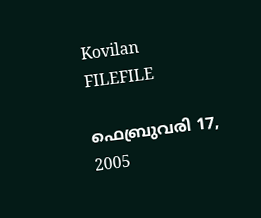Kovilan
FILEFILE

ഫെബ്രുവരി 17, 2005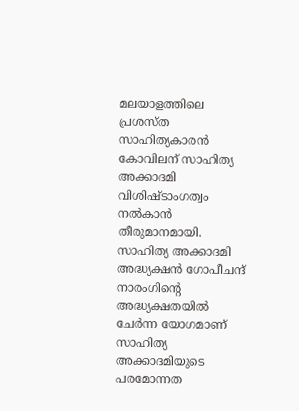മലയാളത്തിലെ പ്രശസ്ത സാഹിത്യകാരന്‍ കോവിലന് സാഹിത്യ അക്കാദമി വിശിഷ്ടാംഗത്വം നല്‍കാന്‍ തീരുമാനമായി. സാഹിത്യ അക്കാദമി അദ്ധ്യക്ഷന്‍ ഗോപീചന്ദ് നാരംഗിന്‍റെ അദ്ധ്യക്ഷതയില്‍ ചേര്‍ന്ന യോഗമാണ് സാഹിത്യ അക്കാദമിയുടെ പരമോന്നത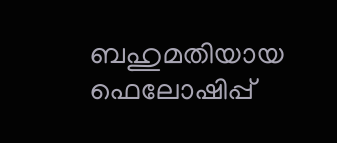ബഹുമതിയായ ഫെലോഷിപ്പ്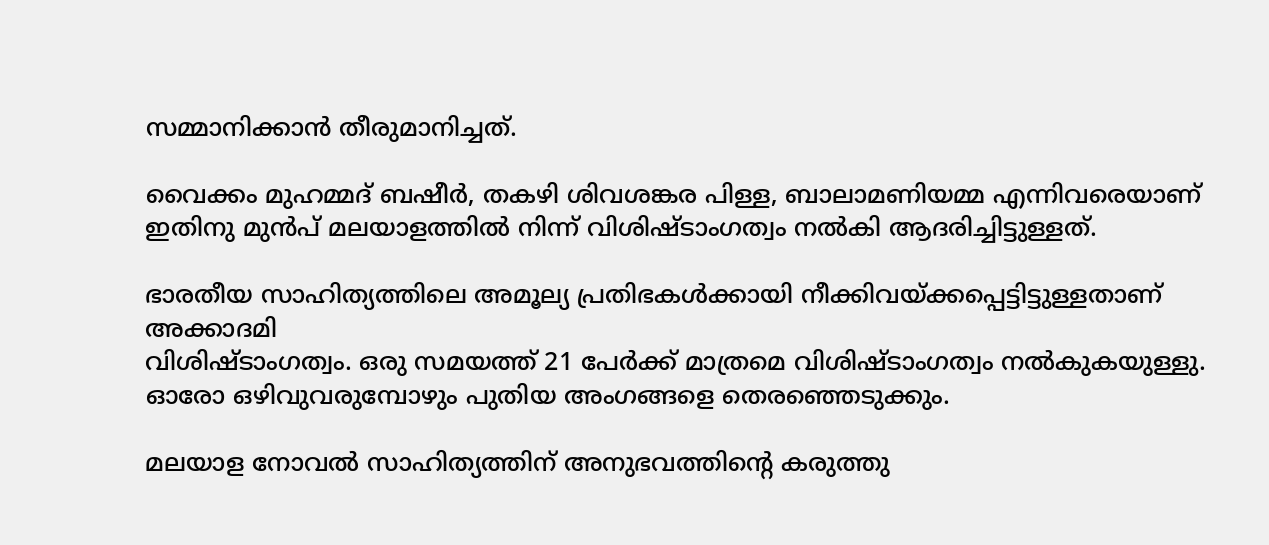സമ്മാനിക്കാന്‍ തീരുമാനിച്ചത്.

വൈക്കം മുഹമ്മദ് ബഷീര്‍, തകഴി ശിവശങ്കര പിള്ള, ബാലാമണിയമ്മ എന്നിവരെയാണ് ഇതിനു മുന്‍പ് മലയാളത്തില്‍ നിന്ന് വിശിഷ്ടാംഗത്വം നല്‍കി ആദരിച്ചിട്ടുള്ളത്.

ഭാരതീയ സാഹിത്യത്തിലെ അമൂല്യ പ്രതിഭകള്‍ക്കായി നീക്കിവയ്ക്കപ്പെട്ടിട്ടുള്ളതാണ് അക്കാദമി
വിശിഷ്ടാംഗത്വം. ഒരു സമയത്ത് 21 പേര്‍ക്ക് മാത്രമെ വിശിഷ്ടാംഗത്വം നല്‍കുകയുള്ളു. ഓരോ ഒഴിവുവരുമ്പോഴും പുതിയ അംഗങ്ങളെ തെരഞ്ഞെടുക്കും.

മലയാള നോവല്‍ സാഹിത്യത്തിന് അനുഭവത്തിന്‍റെ കരുത്തു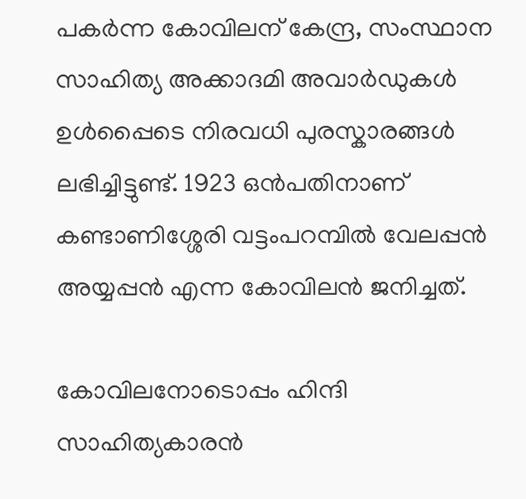പകര്‍ന്ന കോവിലന് കേന്ദ്ര, സംസ്ഥാന സാഹിത്യ അക്കാദമി അവാര്‍ഡുകള്‍ ഉള്‍പ്പൈടെ നിരവധി പുരസ്കാരങ്ങള്‍ ലഭിച്ചിട്ടുണ്ട്. 1923 ഒന്‍പതിനാണ് കണ്ടാണിശ്ശേരി വട്ടംപറമ്പില്‍ വേലപ്പന്‍ അയ്യപ്പന്‍ എന്ന കോവിലന്‍ ജനിച്ചത്.

കോവിലനോടൊപ്പം ഹിന്ദി സാഹിത്യകാരന്‍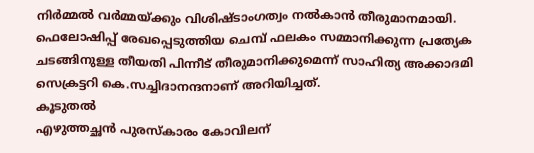നിര്‍മ്മല്‍ വര്‍മ്മയ്ക്കും വിശിഷ്ടാംഗത്വം നല്‍കാന്‍ തീരുമാനമായി. ഫെലോഷിപ്പ് രേഖപ്പെടുത്തിയ ചെമ്പ് ഫലകം സമ്മാനിക്കുന്ന പ്രത്യേക ചടങ്ങിനുള്ള തീയതി പിന്നീട് തീരുമാനിക്കുമെന്ന് സാഹിത്യ അക്കാദമി സെക്രട്ടറി കെ.സച്ചിദാനന്ദനാണ് അറിയിച്ചത്.
കൂടുതല്‍
എഴുത്തച്ഛന്‍ പുരസ്കാരം കോവിലന്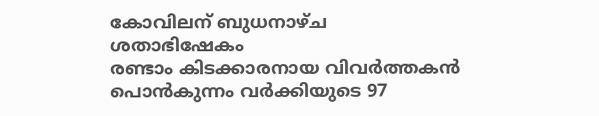കോവിലന് ബുധനാഴ്ച ശതാഭിഷേകം
രണ്ടാം കിടക്കാരനായ വിവര്‍ത്തകന്‍
പൊന്‍‌കുന്നം വര്‍ക്കിയുടെ 97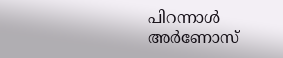പിറന്നാള്‍
അര്‍ണോസ്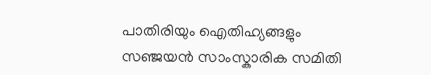പാതിരിയും ഐതിഹ്യങ്ങളും
സഞ്ജയന്‍ സാംസ്കാരിക സമിതി